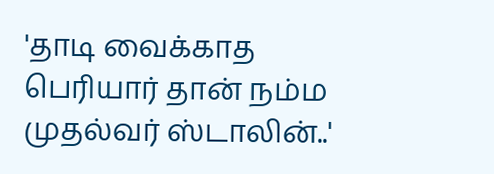'தாடி வைக்காத பெரியார் தான் நம்ம முதல்வர் ஸ்டாலின்..'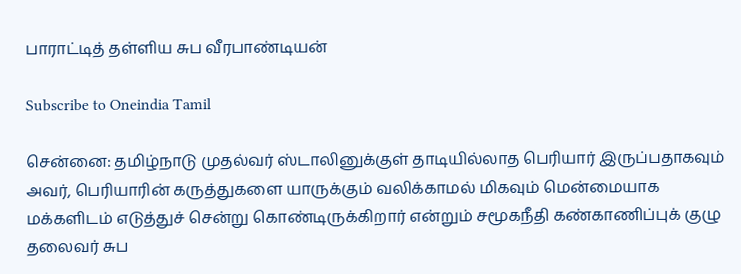பாராட்டித் தள்ளிய சுப வீரபாண்டியன்

Subscribe to Oneindia Tamil

சென்னை: தமிழ்நாடு முதல்வர் ஸ்டாலினுக்குள் தாடியில்லாத பெரியார் இருப்பதாகவும் அவர், பெரியாரின் கருத்துகளை யாருக்கும் வலிக்காமல் மிகவும் மென்மையாக மக்களிடம் எடுத்துச் சென்று கொண்டிருக்கிறார் என்றும் சமூகநீதி கண்காணிப்புக் குழு தலைவர் சுப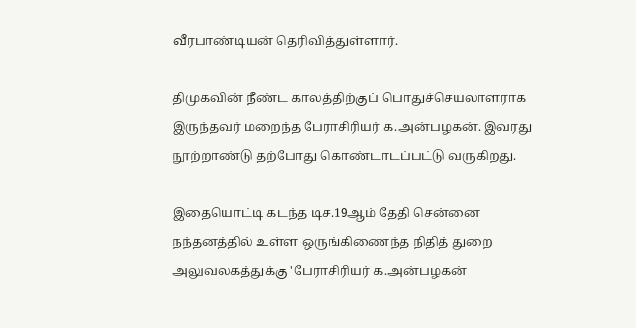வீரபாண்டியன் தெரிவித்துள்ளார்.

திமுகவின் நீண்ட காலத்திற்குப் பொதுச்செயலாளராக இருந்தவர் மறைந்த பேராசிரியர் க.அன்பழகன். இவரது நூற்றாண்டு தற்போது கொண்டாடப்பட்டு வருகிறது.

இதையொட்டி கடந்த டிச.19ஆம் தேதி சென்னை நந்தனத்தில் உள்ள ஒருங்கிணைந்த நிதித் துறை அலுவலகத்துக்கு 'பேராசிரியர் க.அன்பழகன்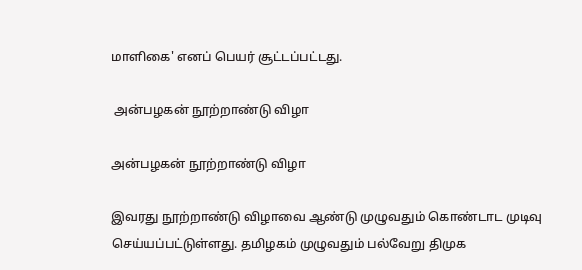மாளிகை' எனப் பெயர் சூட்டப்பட்டது.

 அன்பழகன் நூற்றாண்டு விழா

அன்பழகன் நூற்றாண்டு விழா

இவரது நூற்றாண்டு விழாவை ஆண்டு முழுவதும் கொண்டாட முடிவு செய்யப்பட்டுள்ளது. தமிழகம் முழுவதும் பல்வேறு திமுக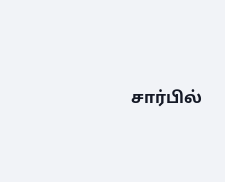சார்பில்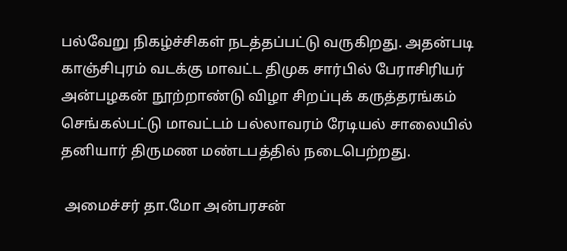பல்வேறு நிகழ்ச்சிகள் நடத்தப்பட்டு வருகிறது. அதன்படி காஞ்சிபுரம் வடக்கு மாவட்ட திமுக சார்பில் பேராசிரியர் அன்பழகன் நூற்றாண்டு விழா சிறப்புக் கருத்தரங்கம் செங்கல்பட்டு மாவட்டம் பல்லாவரம் ரேடியல் சாலையில் தனியார் திருமண மண்டபத்தில் நடைபெற்றது.

 அமைச்சர் தா.மோ அன்பரசன்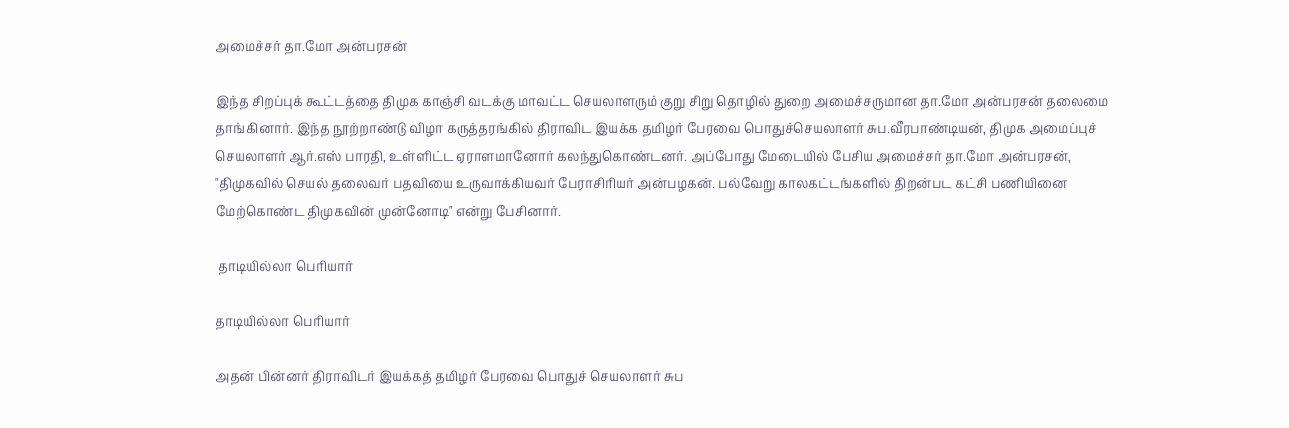அமைச்சர் தா.மோ அன்பரசன்

இந்த சிறப்புக் கூட்டத்தை திமுக காஞ்சி வடக்கு மாவட்ட செயலாளரும் குறு சிறு தொழில் துறை அமைச்சருமான தா.மோ அன்பரசன் தலைமை தாங்கினார். இந்த நூற்றாண்டு விழா கருத்தரங்கில் திராவிட இயக்க தமிழர் பேரவை பொதுச்செயலாளர் சுப.வீரபாண்டியன், திமுக அமைப்புச் செயலாளர் ஆர்.எஸ் பாரதி, உள்ளிட்ட ஏராளமானோர் கலந்துகொண்டனர். அப்போது மேடையில் பேசிய அமைச்சர் தா.மோ அன்பரசன், "திமுகவில் செயல் தலைவர் பதவியை உருவாக்கியவர் பேராசிரியர் அன்பழகன். பல்வேறு காலகட்டங்களில் திறன்பட கட்சி பணியினை மேற்கொண்ட திமுகவின் முன்னோடி" என்று பேசினார்.

 தாடியில்லா பெரியார்

தாடியில்லா பெரியார்

அதன் பின்னர் திராவிடர் இயக்கத் தமிழர் பேரவை பொதுச் செயலாளர் சுப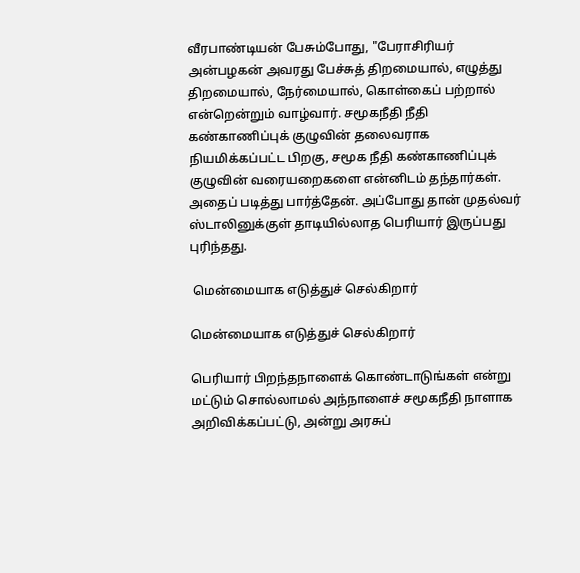வீரபாண்டியன் பேசும்போது, "பேராசிரியர் அன்பழகன் அவரது பேச்சுத் திறமையால், எழுத்து திறமையால், நேர்மையால், கொள்கைப் பற்றால் என்றென்றும் வாழ்வார். சமூகநீதி நீதி கண்காணிப்புக் குழுவின் தலைவராக நியமிக்கப்பட்ட பிறகு, சமூக நீதி கண்காணிப்புக் குழுவின் வரையறைகளை என்னிடம் தந்தார்கள். அதைப் படித்து பார்த்தேன். அப்போது தான் முதல்வர் ஸ்டாலினுக்குள் தாடியில்லாத பெரியார் இருப்பது புரிந்தது.

 மென்மையாக எடுத்துச் செல்கிறார்

மென்மையாக எடுத்துச் செல்கிறார்

பெரியார் பிறந்தநாளைக் கொண்டாடுங்கள் என்று மட்டும் சொல்லாமல் அந்நாளைச் சமூகநீதி நாளாக அறிவிக்கப்பட்டு, அன்று அரசுப்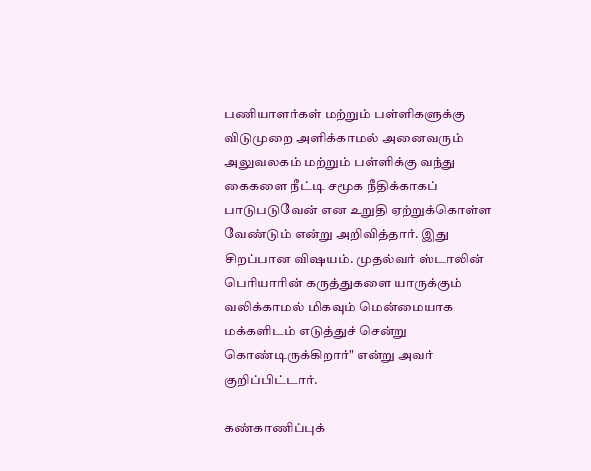பணியாளர்கள் மற்றும் பள்ளிகளுக்கு விடுமுறை அளிக்காமல் அனைவரும் அலுவலகம் மற்றும் பள்ளிக்கு வந்து கைகளை நீட்டி சமூக நீதிக்காகப் பாடுபடுவேன் என உறுதி ஏற்றுக்கொள்ள வேண்டும் என்று அறிவித்தார். இது சிறப்பான விஷயம். முதல்வர் ஸ்டாலின் பெரியாரின் கருத்துகளை யாருக்கும் வலிக்காமல் மிகவும் மென்மையாக மக்களிடம் எடுத்துச் சென்று கொண்டிருக்கிறார்" என்று அவர் குறிப்பிட்டார்.

கண்காணிப்புக்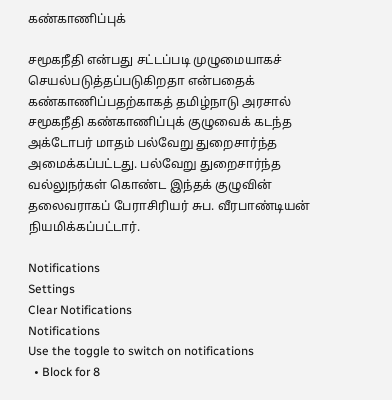கண்காணிப்புக்

சமூகநீதி என்பது சட்டப்படி முழுமையாகச் செயல்படுத்தப்படுகிறதா என்பதைக் கண்காணிப்பதற்காகத் தமிழ்நாடு அரசால் சமூகநீதி கண்காணிப்புக் குழுவைக் கடந்த அக்டோபர் மாதம் பல்வேறு துறைசார்ந்த அமைக்கப்பட்டது. பல்வேறு துறைசார்ந்த வல்லுநர்கள் கொண்ட இந்தக் குழுவின் தலைவராகப் பேராசிரியர் சுப. வீரபாண்டியன் நியமிக்கப்பட்டார்.

Notifications
Settings
Clear Notifications
Notifications
Use the toggle to switch on notifications
  • Block for 8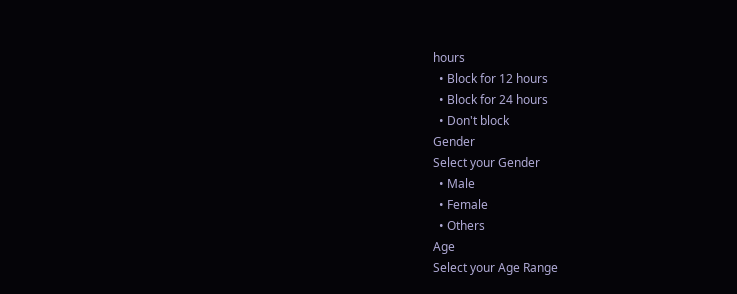hours
  • Block for 12 hours
  • Block for 24 hours
  • Don't block
Gender
Select your Gender
  • Male
  • Female
  • Others
Age
Select your Age Range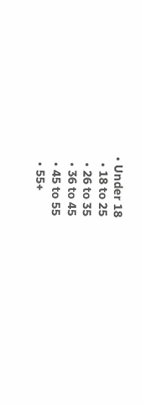• Under 18
  • 18 to 25
  • 26 to 35
  • 36 to 45
  • 45 to 55
  • 55+